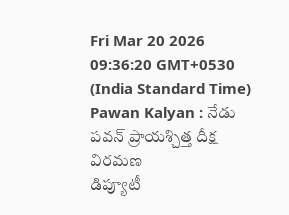Fri Mar 20 2026 09:36:20 GMT+0530 (India Standard Time)
Pawan Kalyan : నేడు పవన్ ప్రాయశ్చిత్త దీక్ష విరమణ
డిప్యూటీ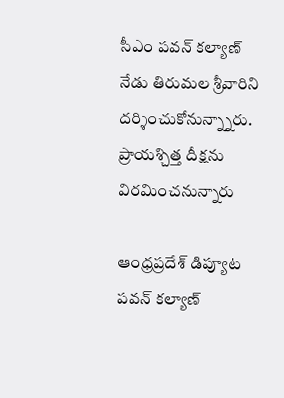సీఎం పవన్ కల్యాణ్ నేడు తిరుమల శ్రీవారిని దర్శించుకోనున్న్నారు. ప్రాయశ్చిత్త దీక్షను విరమించనున్నారు

ఆంధ్రప్రదేశ్ డిప్యూట పవన్ కల్యాణ్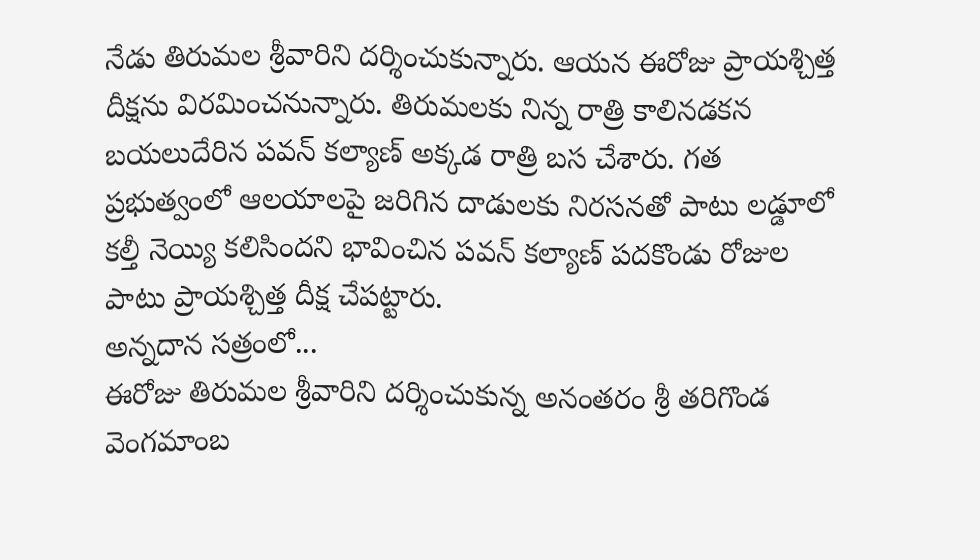నేడు తిరుమల శ్రీవారిని దర్శించుకున్నారు. ఆయన ఈరోజు ప్రాయశ్చిత్త దీక్షను విరమించనున్నారు. తిరుమలకు నిన్న రాత్రి కాలినడకన బయలుదేరిన పవన్ కల్యాణ్ అక్కడ రాత్రి బస చేశారు. గత ప్రభుత్వంలో ఆలయాలపై జరిగిన దాడులకు నిరసనతో పాటు లడ్డూలో కల్తీ నెయ్యి కలిసిందని భావించిన పవన్ కల్యాణ్ పదకొండు రోజుల పాటు ప్రాయశ్చిత్త దీక్ష చేపట్టారు.
అన్నదాన సత్రంలో...
ఈరోజు తిరుమల శ్రీవారిని దర్శించుకున్న అనంతరం శ్రీ తరిగొండ వెంగమాంబ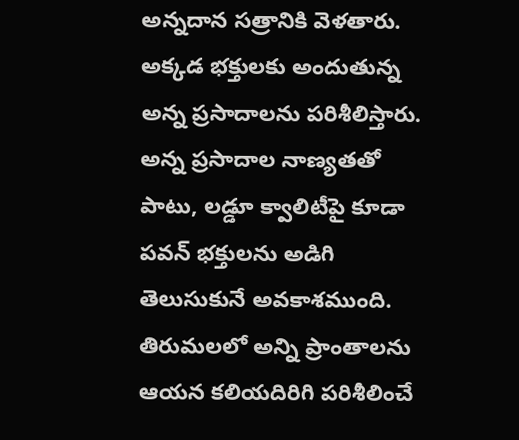అన్నదాన సత్రానికి వెళతారు. అక్కడ భక్తులకు అందుతున్న అన్న ప్రసాదాలను పరిశీలిస్తారు. అన్న ప్రసాదాల నాణ్యతతో పాటు, లడ్డూ క్వాలిటీపై కూడా పవన్ భక్తులను అడిగి తెలుసుకునే అవకాశముంది. తిరుమలలో అన్ని ప్రాంతాలను ఆయన కలియదిరిగి పరిశీలించే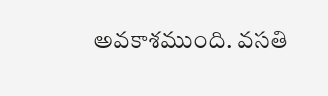అవకాశముంది. వసతి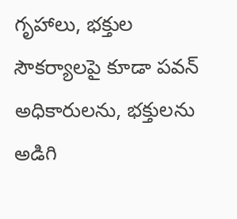గృహాలు, భక్తుల సౌకర్యాలపై కూడా పవన్ అధికారులను, భక్తులను అడిగి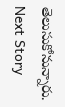తెలుసుకోనున్నారు.
Next Story